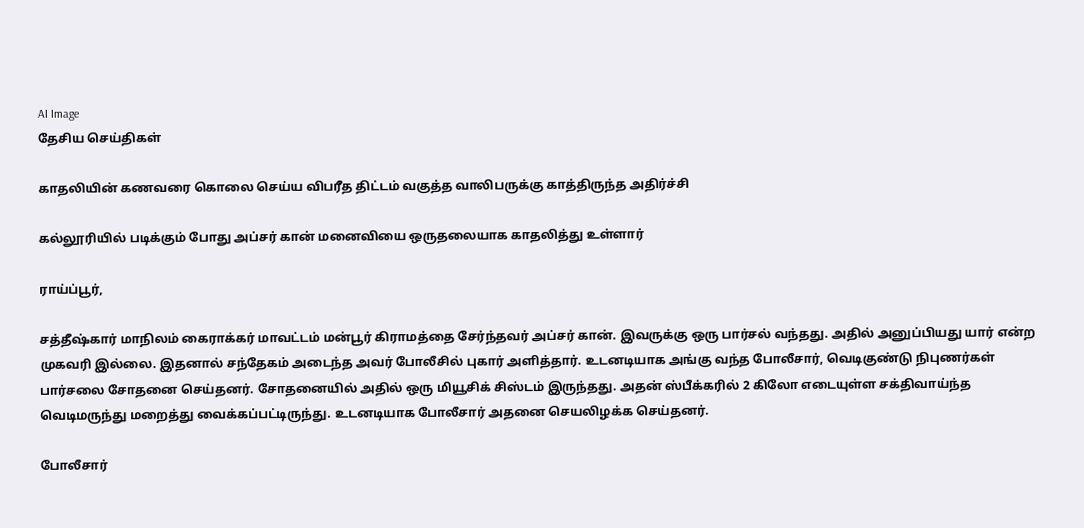AI Image
தேசிய செய்திகள்

காதலியின் கணவரை கொலை செய்ய விபரீத திட்டம் வகுத்த வாலிபருக்கு காத்திருந்த அதிர்ச்சி

கல்லூரியில் படிக்கும் போது அப்சர் கான் மனைவியை ஒருதலையாக காதலித்து உள்ளார்

ராய்ப்பூர்,

சத்தீஷ்கார் மாநிலம் கைராக்கர் மாவட்டம் மன்பூர் கிராமத்தை சேர்ந்தவர் அப்சர் கான். இவருக்கு ஒரு பார்சல் வந்தது. அதில் அனுப்பியது யார் என்ற முகவரி இல்லை. இதனால் சந்தேகம் அடைந்த அவர் போலீசில் புகார் அளித்தார். உடனடியாக அங்கு வந்த போலீசார், வெடிகுண்டு நிபுணர்கள் பார்சலை சோதனை செய்தனர். சோதனையில் அதில் ஒரு மியூசிக் சிஸ்டம் இருந்தது. அதன் ஸ்பீக்கரில் 2 கிலோ எடையுள்ள சக்திவாய்ந்த வெடிமருந்து மறைத்து வைக்கப்பட்டிருந்து. உடனடியாக போலீசார் அதனை செயலிழக்க செய்தனர்.

போலீசார்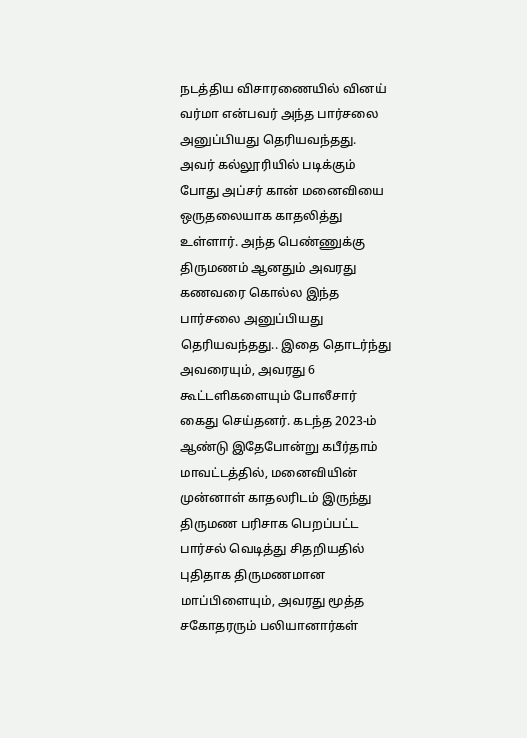நடத்திய விசாரணையில் வினய் வர்மா என்பவர் அந்த பார்சலை அனுப்பியது தெரியவந்தது. அவர் கல்லூரியில் படிக்கும் போது அப்சர் கான் மனைவியை ஒருதலையாக காதலித்து உள்ளார். அந்த பெண்ணுக்கு திருமணம் ஆனதும் அவரது கணவரை கொல்ல இந்த பார்சலை அனுப்பியது தெரியவந்தது.. இதை தொடர்ந்து அவரையும், அவரது 6 கூட்டளிகளையும் போலீசார் கைது செய்தனர். கடந்த 2023-ம் ஆண்டு இதேபோன்று கபீர்தாம் மாவட்டத்தில், மனைவியின் முன்னாள் காதலரிடம் இருந்து திருமண பரிசாக பெறப்பட்ட பார்சல் வெடித்து சிதறியதில் புதிதாக திருமணமான மாப்பிளையும், அவரது மூத்த சகோதரரும் பலியானார்கள்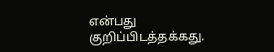என்பது குறிப்பிடத்தக்கது.